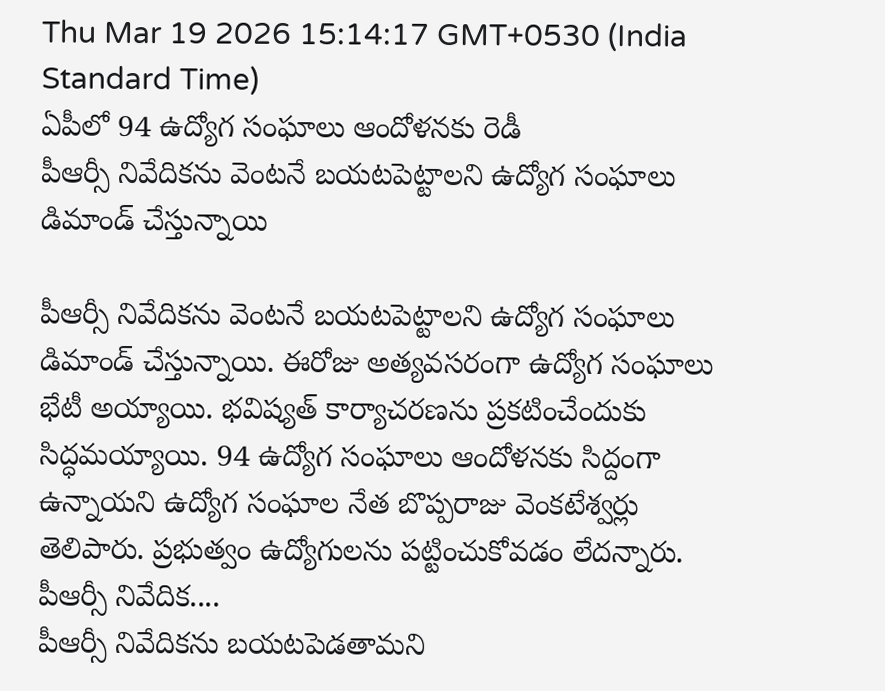Thu Mar 19 2026 15:14:17 GMT+0530 (India Standard Time)
ఏపీలో 94 ఉద్యోగ సంఘాలు ఆందోళనకు రెడీ
పీఆర్సీ నివేదికను వెంటనే బయటపెట్టాలని ఉద్యోగ సంఘాలు డిమాండ్ చేస్తున్నాయి

పీఆర్సీ నివేదికను వెంటనే బయటపెట్టాలని ఉద్యోగ సంఘాలు డిమాండ్ చేస్తున్నాయి. ఈరోజు అత్యవసరంగా ఉద్యోగ సంఘాలు భేటీ అయ్యాయి. భవిష్యత్ కార్యాచరణను ప్రకటించేందుకు సిద్ధమయ్యాయి. 94 ఉద్యోగ సంఘాలు ఆందోళనకు సిద్దంగా ఉన్నాయని ఉద్యోగ సంఘాల నేత బొప్పరాజు వెంకటేశ్వర్లు తెలిపారు. ప్రభుత్వం ఉద్యోగులను పట్టించుకోవడం లేదన్నారు.
పీఆర్సీ నివేదిక....
పీఆర్సీ నివేదికను బయటపెడతామని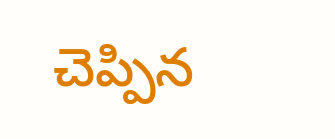చెప్పిన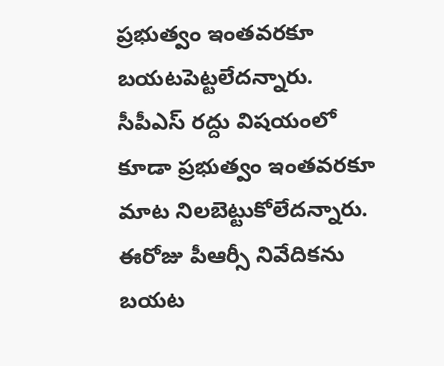ప్రభుత్వం ఇంతవరకూ బయటపెట్టలేదన్నారు. సీపీఎస్ రద్దు విషయంలో కూడా ప్రభుత్వం ఇంతవరకూ మాట నిలబెట్టుకోలేదన్నారు. ఈరోజు పీఆర్సీ నివేదికను బయట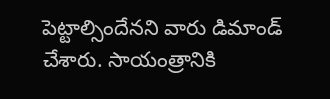పెట్టాల్సిందేనని వారు డిమాండ్ చేశారు. సాయంత్రానికి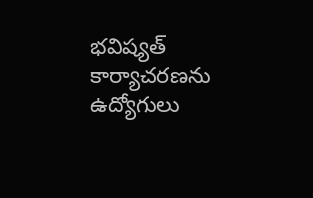భవిష్యత్ కార్యాచరణను ఉద్యోగులు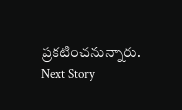ప్రకటించనున్నారు.
Next Story